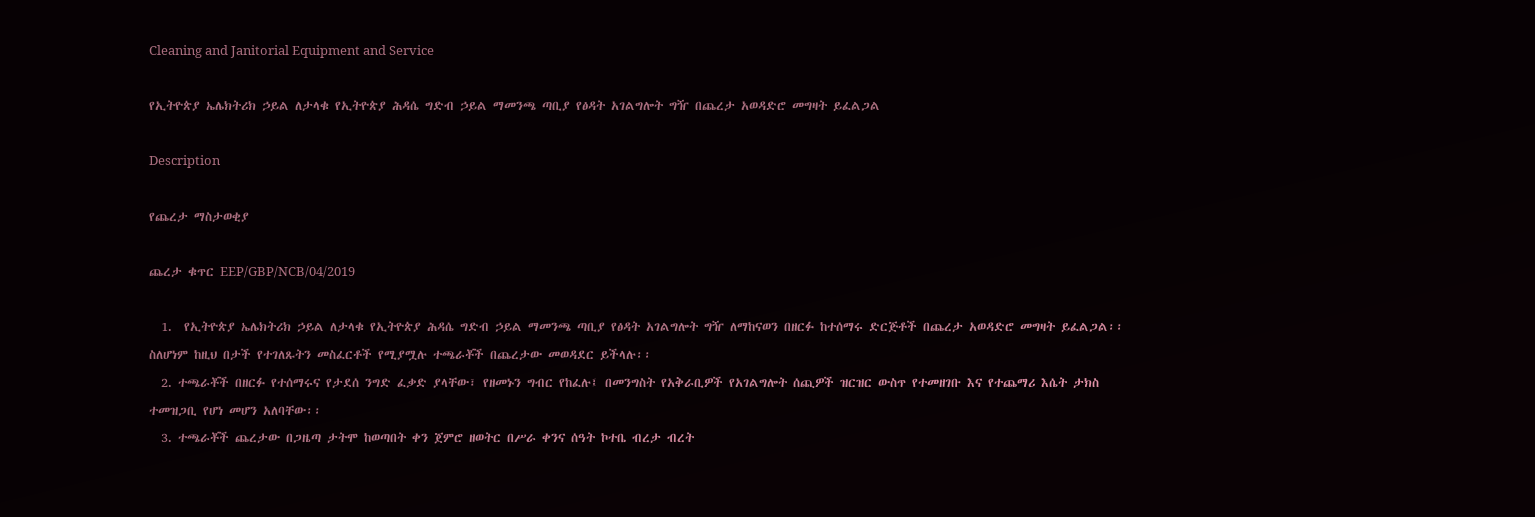Cleaning and Janitorial Equipment and Service

የኢትዮጵያ ኤሌክትሪክ ኃይል ለታላቁ የኢትዮጵያ ሕዳሴ ግድብ ኃይል ማመንጫ ጣቢያ የፅዳት አገልግሎት ግዥ በጨረታ አወዳድሮ መግዛት ይፈልጋል

Description

የጨረታ ማስታወቂያ

ጨረታ ቁጥር EEP/GBP/NCB/04/2019

  1.  የኢትዮጵያ ኤሌክትሪክ ኃይል ለታላቁ የኢትዮጵያ ሕዳሴ ግድብ ኃይል ማመንጫ ጣቢያ የፅዳት አገልግሎት ግዥ ለማከናወን በዘርፉ ከተሰማሩ ድርጅቶች በጨረታ አወዳድሮ መግዛት ይፈልጋል፡፡ ስለሆነም ከዚህ በታች የተገለጹትን መስፈርቶች የሚያሟሉ ተጫራቾች በጨረታው መወዳደር ይችላሉ፡፡
  2. ተጫራቾች በዘርፉ የተሰማሩና የታደሰ ንግድ ፈቃድ ያላቸው፣ የዘመኑን ግብር የከፈሉ፤ በመንግስት የአቅራቢዎች የአገልግሎት ሰጪዎች ዝርዝር ውስጥ የተመዘገቡ እና የተጨማሪ እሴት ታክስ ተመዝጋቢ የሆነ መሆን አለባቸው፡፡
  3. ተጫራቾች ጨረታው በጋዜጣ ታትሞ ከወጣበት ቀን ጀምሮ ዘወትር በሥራ ቀንና ሰዓት ኮተቤ ብረታ ብረት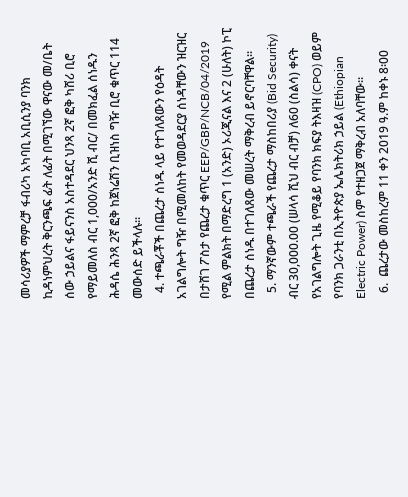መሳሪያዎች ማምረቻ ፋብሪካ አካባቢ አቢሲንያ ባንክ ኪዳነምህረት ቅርንጫፍ ፊት ለፊት በሚገኘው ዋናው መ/ቤት ሰው ኃይልና ፋይናንስ አስተዳደር ህንጻ 2ኛ ፎቅ ካሸሪ ቢሮ የማይመለስ ብር 1,000/አንድ ሺ ብር/ በመክፈል ሰነዱን ሕዳሴ ሕንጻ 2ኛ ፎቅ ከጀነሬሽን ቢዝነስ ግዥ ቢሮ ቁጥር 114 መውሰድ ይችላሉ፡፡
  4. ተጫራቾች በጨረታ ሰነዱ ላይ የተገለጸውን የዕዳት አገልግሎት ግዥ በሚመለከት የመወዳደርያ ሰነዳቸውን ዝርዝር በታሸገ ፖስታ የጨረታ ቁጥር EEP/GBP/NCB/04/2019 የሚል ምልክት በማድረግ 1 (አንድ) ኦሪጂናል እና 2 (ሁለት) ኮፒ በጨረታ ሰነዱ በተገለጸው መሠረት ማቅረብ ይኖርባቸዋል፡፡
  5. ማንኛውም ተጫራች የጨረታ ማስከበሪያ (Bid Security) ብር 30,000.00 (ሠላሳ ሺህ ብር ብቻ) ለ60 (ስልሳ) ቀናት የአገልግሎት ጊዜ የሚቆይ የባንክ ክፍያ ትእዛዝ (CPO) ወይም የባንክ ጋራንቲ በኢትዮጵያ ኤሌክትሪክ ኃይል (Ethiopian Electric Power) ስም የተዘጋጀ ማቅረብ አለባቸው፡፡
  6.  ጨረታው መስከረም 11 ቀን 2019 ዓ.ም ከቀኑ 8፡00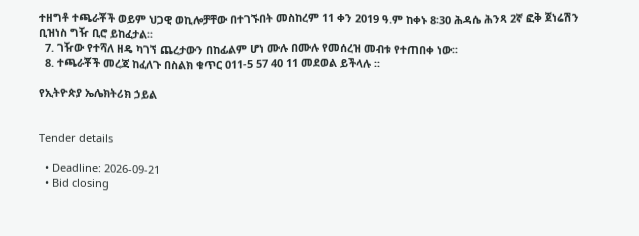ተዘግቶ ተጫራቾች ወይም ህጋዊ ወኪሎቻቸው በተገኙበት መስከረም 11 ቀን 2019 ዓ.ም ከቀኑ 8፡30 ሕዳሴ ሕንጻ 2ኛ ፎቅ ጀነሬሽን ቢዝነስ ግዥ ቢሮ ይከፈታል፡፡
  7. ገዥው የተሻለ ዘዴ ካገኘ ጨረታውን በከፊልም ሆነ ሙሉ በሙሉ የመሰረዝ መብቱ የተጠበቀ ነው፡፡
  8. ተጫራቾች መረጃ ከፈለጉ በስልክ ቁጥር 011-5 57 40 11 መደወል ይችላሉ ፡፡

የኢትዮጵያ ኤሌክትሪክ ኃይል


Tender details

  • Deadline: 2026-09-21
  • Bid closing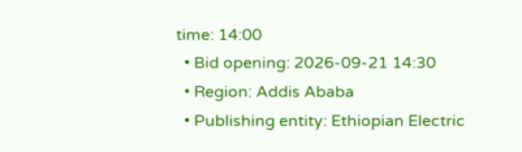time: 14:00
  • Bid opening: 2026-09-21 14:30
  • Region: Addis Ababa
  • Publishing entity: Ethiopian Electric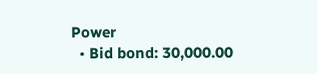Power
  • Bid bond: 30,000.00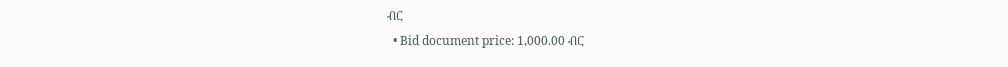ብር
  • Bid document price: 1,000.00 ብር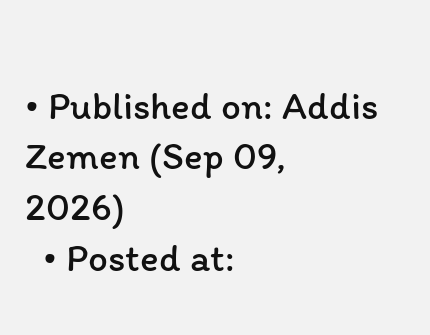• Published on: Addis Zemen (Sep 09, 2026)
  • Posted at: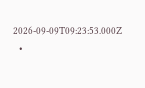2026-09-09T09:23:53.000Z
  •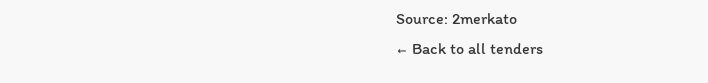Source: 2merkato
← Back to all tenders